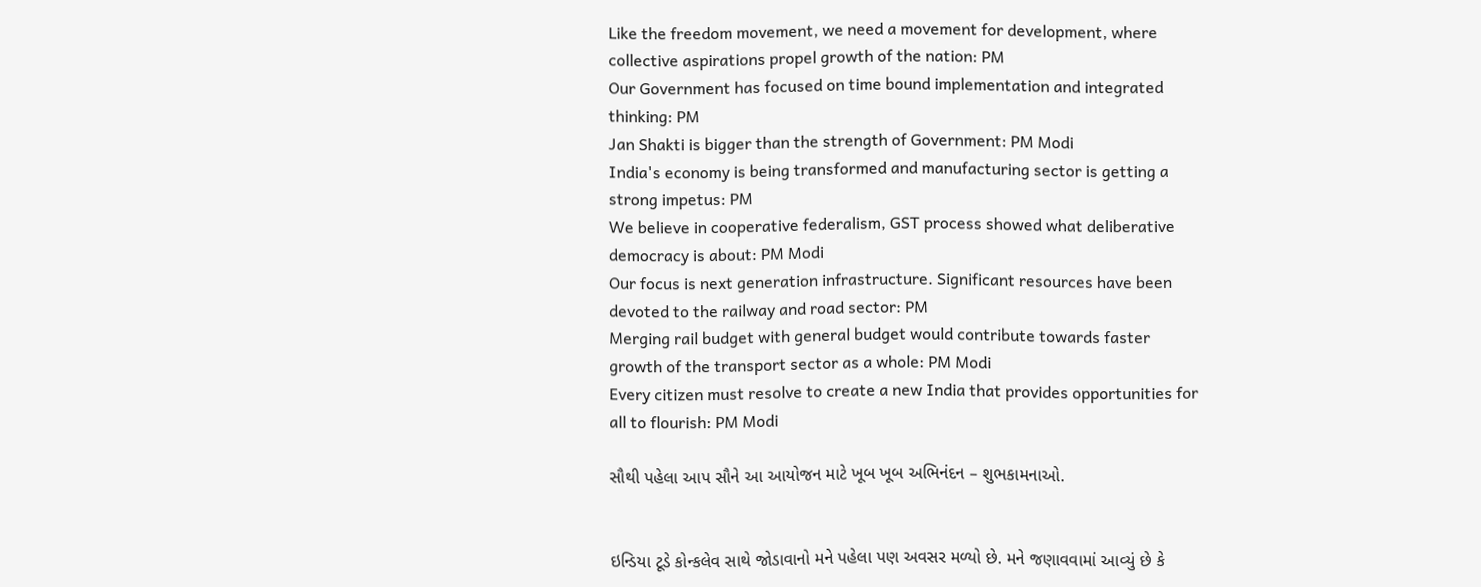Like the freedom movement, we need a movement for development, where collective aspirations propel growth of the nation: PM
Our Government has focused on time bound implementation and integrated thinking: PM
Jan Shakti is bigger than the strength of Government: PM Modi
India's economy is being transformed and manufacturing sector is getting a strong impetus: PM
We believe in cooperative federalism, GST process showed what deliberative democracy is about: PM Modi
Our focus is next generation infrastructure. Significant resources have been devoted to the railway and road sector: PM
Merging rail budget with general budget would contribute towards faster growth of the transport sector as a whole: PM Modi
Every citizen must resolve to create a new India that provides opportunities for all to flourish: PM Modi

સૌથી પહેલા આપ સૌને આ આયોજન માટે ખૂબ ખૂબ અભિનંદન – શુભકામનાઓ.


ઇન્ડિયા ટૂડે કોન્કલેવ સાથે જોડાવાનો મને પહેલા પણ અવસર મળ્યો છે. મને જણાવવામાં આવ્યું છે કે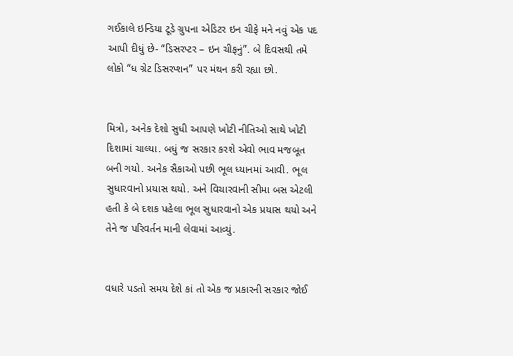ગઈકાલે ઇન્ડિયા ટૂડે ગ્રુપના એડિટર ઇન ચીફે મને નવું એક પદ આપી દીધું છે- “ડિસરપ્ટર – ઇન ચીફનું”. બે દિવસથી તમે લોકો “ધ ગ્રેટ ડિસરપ્શન” પર મંથન કરી રહ્યા છો.


મિત્રો, અનેક દેશો સુધી આપણે ખોટી નીતિઓ સાથે ખોટી દિશામાં ચાલ્યા. બધું જ સરકાર કરશે એવો ભાવ મજબૂત બની ગયો. અનેક સૈકાઓ પછી ભૂલ ધ્યાનમાં આવી. ભૂલ સુધારવાનો પ્રયાસ થયો. અને વિચારવાની સીમા બસ એટલી હતી કે બે દશક પહેલા ભૂલ સુધારવાનો એક પ્રયાસ થયો અને તેને જ પરિવર્તન માની લેવામાં આવ્યું.


વધારે પડતો સમય દેશે કાં તો એક જ પ્રકારની સરકાર જોઈ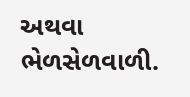અથવા ભેળસેળવાળી.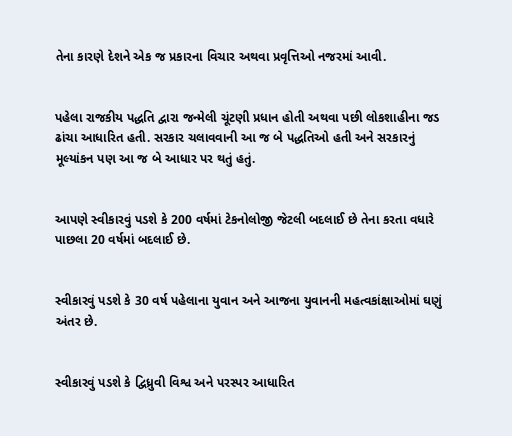તેના કારણે દેશને એક જ પ્રકારના વિચાર અથવા પ્રવૃત્તિઓ નજરમાં આવી.


પહેલા રાજકીય પદ્ધતિ દ્વારા જન્મેલી ચૂંટણી પ્રધાન હોતી અથવા પછી લોકશાહીના જડ ઢાંચા આધારિત હતી. સરકાર ચલાવવાની આ જ બે પદ્ધતિઓ હતી અને સરકારનું મૂલ્યાંકન પણ આ જ બે આધાર પર થતું હતું.


આપણે સ્વીકારવું પડશે કે 200 વર્ષમાં ટેકનોલોજી જેટલી બદલાઈ છે તેના કરતા વધારે પાછલા 20 વર્ષમાં બદલાઈ છે.


સ્વીકારવું પડશે કે 30 વર્ષ પહેલાના યુવાન અને આજના યુવાનની મહત્વકાંક્ષાઓમાં ઘણું અંતર છે.


સ્વીકારવું પડશે કે દ્વિધ્રુવી વિશ્વ અને પરસ્પર આધારિત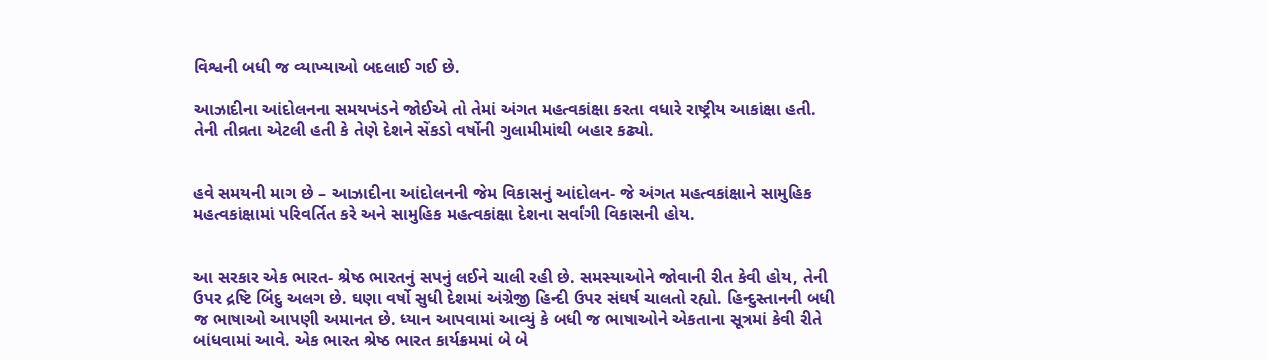વિશ્વની બધી જ વ્યાખ્યાઓ બદલાઈ ગઈ છે.

આઝાદીના આંદોલનના સમયખંડને જોઈએ તો તેમાં અંગત મહત્વકાંક્ષા કરતા વધારે રાષ્ટ્રીય આકાંક્ષા હતી. તેની તીવ્રતા એટલી હતી કે તેણે દેશને સેંકડો વર્ષોની ગુલામીમાંથી બહાર કઢ્યો.


હવે સમયની માગ છે – આઝાદીના આંદોલનની જેમ વિકાસનું આંદોલન- જે અંગત મહત્વકાંક્ષાને સામુહિક મહત્વકાંક્ષામાં પરિવર્તિત કરે અને સામુહિક મહત્વકાંક્ષા દેશના સર્વાંગી વિકાસની હોય.


આ સરકાર એક ભારત- શ્રેષ્ઠ ભારતનું સપનું લઈને ચાલી રહી છે. સમસ્યાઓને જોવાની રીત કેવી હોય, તેની ઉપર દ્રષ્ટિ બિંદુ અલગ છે. ઘણા વર્ષો સુધી દેશમાં અંગ્રેજી હિન્દી ઉપર સંઘર્ષ ચાલતો રહ્યો. હિન્દુસ્તાનની બધી જ ભાષાઓ આપણી અમાનત છે. ધ્યાન આપવામાં આવ્યું કે બધી જ ભાષાઓને એકતાના સૂત્રમાં કેવી રીતે બાંધવામાં આવે. એક ભારત શ્રેષ્ઠ ભારત કાર્યક્રમમાં બે બે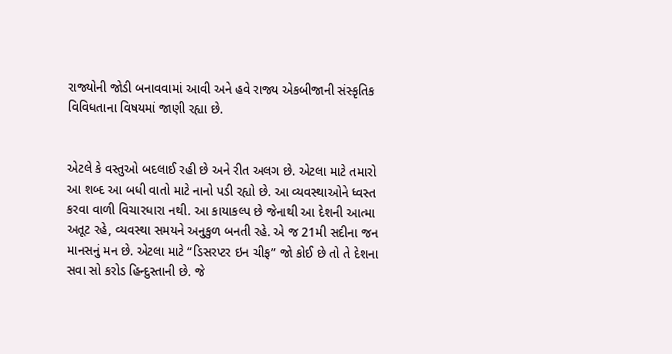રાજ્યોની જોડી બનાવવામાં આવી અને હવે રાજ્ય એકબીજાની સંસ્કૃતિક વિવિધતાના વિષયમાં જાણી રહ્યા છે.


એટલે કે વસ્તુઓ બદલાઈ રહી છે અને રીત અલગ છે. એટલા માટે તમારો આ શબ્દ આ બધી વાતો માટે નાનો પડી રહ્યો છે. આ વ્યવસ્થાઓને ધ્વસ્ત કરવા વાળી વિચારધારા નથી. આ કાયાકલ્પ છે જેનાથી આ દેશની આત્મા અતૂટ રહે, વ્યવસ્થા સમયને અનુકુળ બનતી રહે. એ જ 21મી સદીના જન માનસનું મન છે. એટલા માટે “ડિસરપ્ટર ઇન ચીફ” જો કોઈ છે તો તે દેશના સવા સો કરોડ હિન્દુસ્તાની છે. જે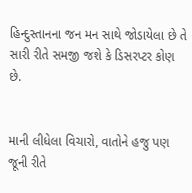હિન્દુસ્તાનના જન મન સાથે જોડાયેલા છે તે સારી રીતે સમજી જશે કે ડિસરપ્ટર કોણ છે.


માની લીધેલા વિચારો, વાતોને હજુ પણ જૂની રીતે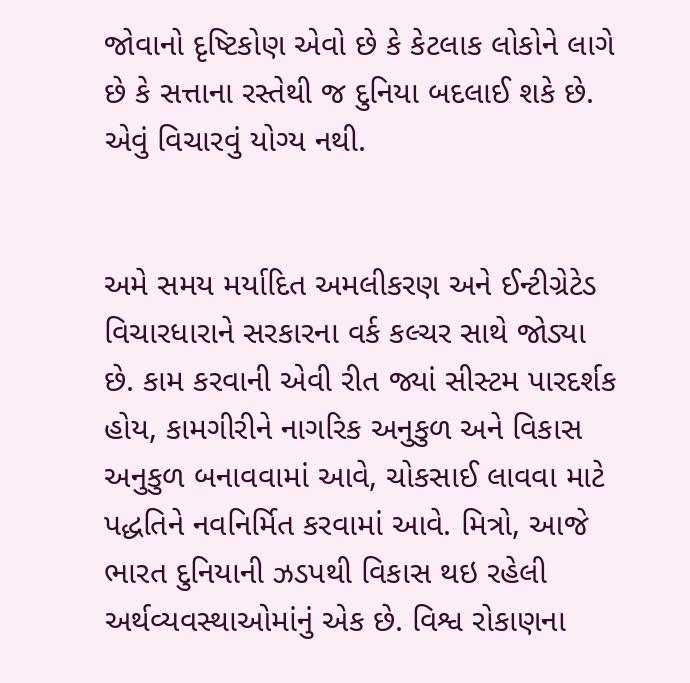જોવાનો દૃષ્ટિકોણ એવો છે કે કેટલાક લોકોને લાગે છે કે સત્તાના રસ્તેથી જ દુનિયા બદલાઈ શકે છે. એવું વિચારવું યોગ્ય નથી.


અમે સમય મર્યાદિત અમલીકરણ અને ઈન્ટીગ્રેટેડ વિચારધારાને સરકારના વર્ક કલ્ચર સાથે જોડ્યા છે. કામ કરવાની એવી રીત જ્યાં સીસ્ટમ પારદર્શક હોય, કામગીરીને નાગરિક અનુકુળ અને વિકાસ અનુકુળ બનાવવામાં આવે, ચોકસાઈ લાવવા માટે પદ્ધતિને નવનિર્મિત કરવામાં આવે. મિત્રો, આજે ભારત દુનિયાની ઝડપથી વિકાસ થઇ રહેલી અર્થવ્યવસ્થાઓમાંનું એક છે. વિશ્વ રોકાણના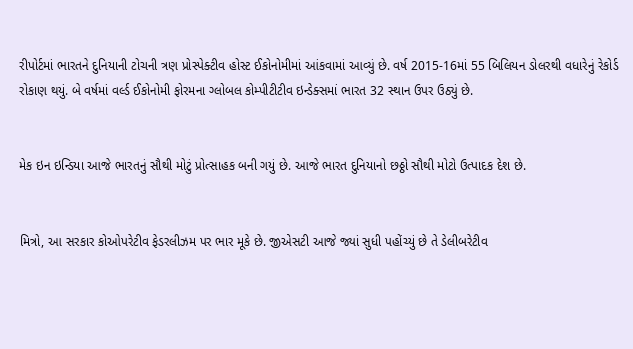રીપોર્ટમાં ભારતને દુનિયાની ટોચની ત્રણ પ્રોસ્પેક્ટીવ હોસ્ટ ઈકોનોમીમાં આંકવામાં આવ્યું છે. વર્ષ 2015-16માં 55 બિલિયન ડોલરથી વધારેનું રેકોર્ડ રોકાણ થયું. બે વર્ષમાં વર્લ્ડ ઈકોનોમી ફોરમના ગ્લોબલ કોમ્પીટીટીવ ઇન્ડેક્સમાં ભારત 32 સ્થાન ઉપર ઉઠ્યું છે.


મેક ઇન ઇન્ડિયા આજે ભારતનું સૌથી મોટું પ્રોત્સાહક બની ગયું છે. આજે ભારત દુનિયાનો છઠ્ઠો સૌથી મોટો ઉત્પાદક દેશ છે.


મિત્રો, આ સરકાર કોઓપરેટીવ ફેડરલીઝમ પર ભાર મૂકે છે. જીએસટી આજે જ્યાં સુધી પહોંચ્યું છે તે ડેલીબરેટીવ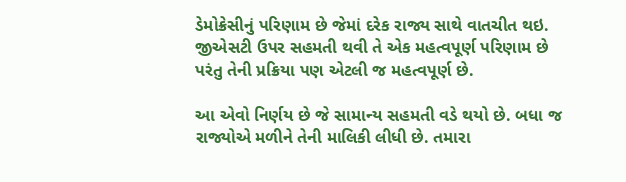ડેમોક્રેસીનું પરિણામ છે જેમાં દરેક રાજ્ય સાથે વાતચીત થઇ. જીએસટી ઉપર સહમતી થવી તે એક મહત્વપૂર્ણ પરિણામ છે પરંતુ તેની પ્રક્રિયા પણ એટલી જ મહત્વપૂર્ણ છે.

આ એવો નિર્ણય છે જે સામાન્ય સહમતી વડે થયો છે. બધા જ રાજ્યોએ મળીને તેની માલિકી લીધી છે. તમારા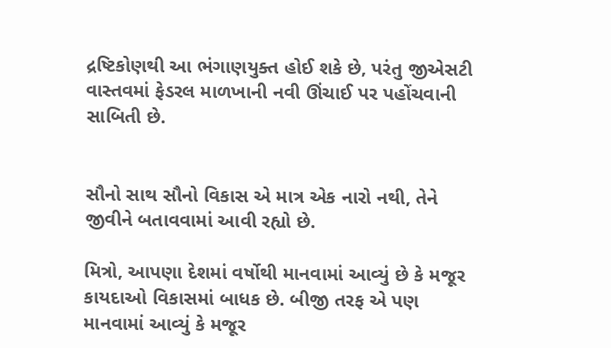દ્રષ્ટિકોણથી આ ભંગાણયુક્ત હોઈ શકે છે, પરંતુ જીએસટી વાસ્તવમાં ફેડરલ માળખાની નવી ઊંચાઈ પર પહોંચવાની સાબિતી છે.


સૌનો સાથ સૌનો વિકાસ એ માત્ર એક નારો નથી, તેને જીવીને બતાવવામાં આવી રહ્યો છે.

મિત્રો, આપણા દેશમાં વર્ષોથી માનવામાં આવ્યું છે કે મજૂર કાયદાઓ વિકાસમાં બાધક છે. બીજી તરફ એ પણ માનવામાં આવ્યું કે મજૂર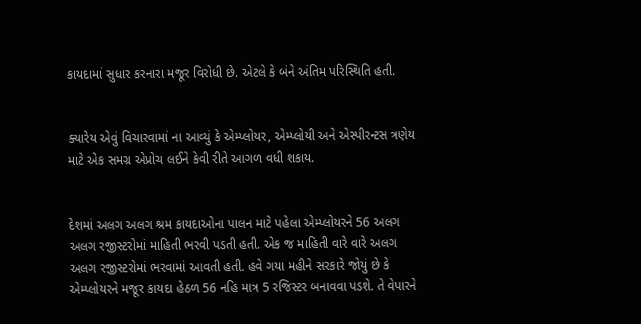કાયદામાં સુધાર કરનારા મજૂર વિરોધી છે. એટલે કે બંને અંતિમ પરિસ્થિતિ હતી.


ક્યારેય એવું વિચારવામાં ના આવ્યું કે એમ્પ્લોયર, એમ્પ્લોયી અને એસ્પીરન્ટસ ત્રણેય માટે એક સમગ્ર એપ્રોચ લઈને કેવી રીતે આગળ વધી શકાય.


દેશમાં અલગ અલગ શ્રમ કાયદાઓના પાલન માટે પહેલા એમ્પ્લોયરને 56 અલગ અલગ રજીસ્ટરોમાં માહિતી ભરવી પડતી હતી. એક જ માહિતી વારે વારે અલગ અલગ રજીસ્ટરોમાં ભરવામાં આવતી હતી. હવે ગયા મહીને સરકારે જોયું છે કે એમ્પ્લોયરને મજૂર કાયદા હેઠળ 56 નહિ માત્ર 5 રજિસ્ટર બનાવવા પડશે. તે વેપારને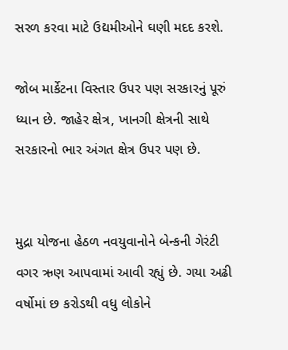સરળ કરવા માટે ઉદ્યમીઓને ઘણી મદદ કરશે.

જોબ માર્કેટના વિસ્તાર ઉપર પણ સરકારનું પૂરું ધ્યાન છે. જાહેર ક્ષેત્ર, ખાનગી ક્ષેત્રની સાથે સરકારનો ભાર અંગત ક્ષેત્ર ઉપર પણ છે.


મુદ્રા યોજના હેઠળ નવયુવાનોને બેન્કની ગેરંટી વગર ઋણ આપવામાં આવી રહ્યું છે. ગયા અઢી વર્ષોમાં છ કરોડથી વધુ લોકોને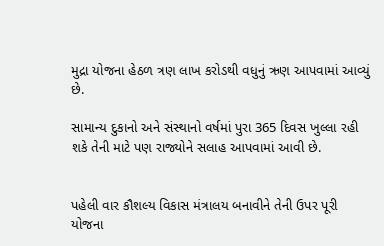મુદ્રા યોજના હેઠળ ત્રણ લાખ કરોડથી વધુનું ઋણ આપવામાં આવ્યું છે.

સામાન્ય દુકાનો અને સંસ્થાનો વર્ષમાં પુરા 365 દિવસ ખુલ્લા રહી શકે તેની માટે પણ રાજ્યોને સલાહ આપવામાં આવી છે.


પહેલી વાર કૌશલ્ય વિકાસ મંત્રાલય બનાવીને તેની ઉપર પૂરી યોજના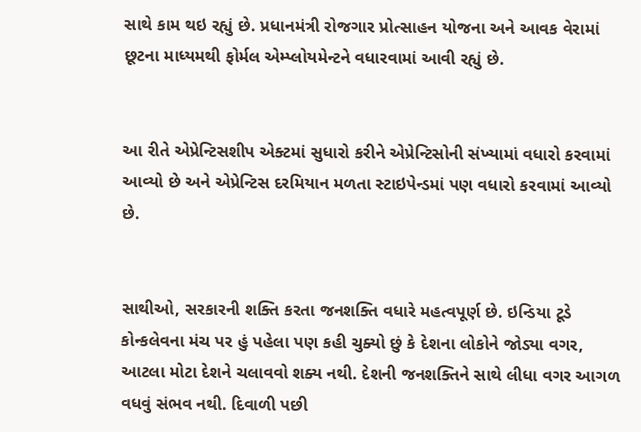સાથે કામ થઇ રહ્યું છે. પ્રધાનમંત્રી રોજગાર પ્રોત્સાહન યોજના અને આવક વેરામાં છૂટના માધ્યમથી ફોર્મલ એમ્પ્લોયમેન્ટને વધારવામાં આવી રહ્યું છે.


આ રીતે એપ્રેન્ટિસશીપ એક્ટમાં સુધારો કરીને એપ્રેન્ટિસોની સંખ્યામાં વધારો કરવામાં આવ્યો છે અને એપ્રેન્ટિસ દરમિયાન મળતા સ્ટાઇપેન્ડમાં પણ વધારો કરવામાં આવ્યો છે.


સાથીઓ, સરકારની શક્તિ કરતા જનશક્તિ વધારે મહત્વપૂર્ણ છે. ઇન્ડિયા ટૂડે કોન્કલેવના મંચ પર હું પહેલા પણ કહી ચુક્યો છું કે દેશના લોકોને જોડ્યા વગર, આટલા મોટા દેશને ચલાવવો શક્ય નથી. દેશની જનશક્તિને સાથે લીધા વગર આગળ વધવું સંભવ નથી. દિવાળી પછી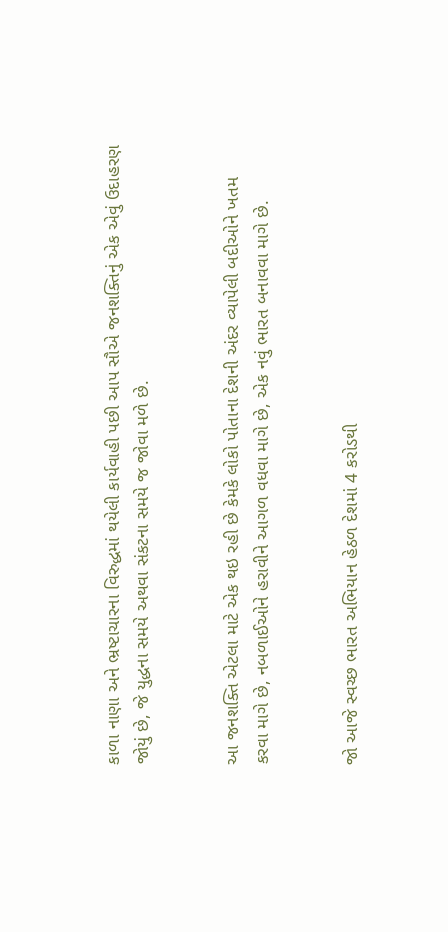કાળા નાણા અને ભ્રષ્ટાચારના વિરુદ્ધમાં થયેલી કાર્યવાહી પછી આપ સૌએ જનશક્તિનું એક એવું ઉદાહરણ જોયું છે, જે યુદ્ધના સમયે અથવા સંકટના સમયે જ જોવા મળે છે.


આ જનશક્તિ એટલા માટે એક થઇ રહી છે કેમકે લોકો પોતાના દેશની અંદર વ્યાપેલી બદીઓને ખતમ કરવા માગે છે, નબળાઈઓને હરાવીને આગળ વધવા માગે છે, એક નવું ભારત બનાવવા માગે છે.


જો આજે સ્વચ્છ ભારત અભિયાન હેઠળ દેશમાં 4 કરોડથી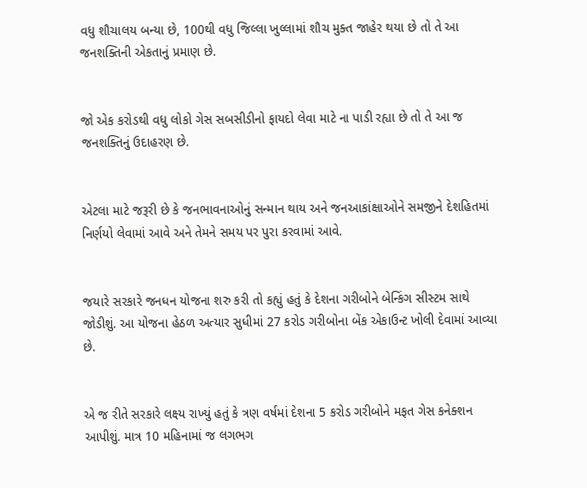વધુ શૌચાલય બન્યા છે, 100થી વધુ જિલ્લા ખુલ્લામાં શૌચ મુક્ત જાહેર થયા છે તો તે આ જનશક્તિની એકતાનું પ્રમાણ છે.


જો એક કરોડથી વધુ લોકો ગેસ સબસીડીનો ફાયદો લેવા માટે ના પાડી રહ્યા છે તો તે આ જ જનશક્તિનું ઉદાહરણ છે.


એટલા માટે જરૂરી છે કે જનભાવનાઓનું સન્માન થાય અને જનઆકાંક્ષાઓને સમજીને દેશહિતમાં નિર્ણયો લેવામાં આવે અને તેમને સમય પર પુરા કરવામાં આવે.


જયારે સરકારે જનધન યોજના શરુ કરી તો કહ્યું હતું કે દેશના ગરીબોને બેન્કિંગ સીસ્ટમ સાથે જોડીશું. આ યોજના હેઠળ અત્યાર સુધીમાં 27 કરોડ ગરીબોના બેંક એકાઉન્ટ ખોલી દેવામાં આવ્યા છે.


એ જ રીતે સરકારે લક્ષ્ય રાખ્યું હતું કે ત્રણ વર્ષમાં દેશના 5 કરોડ ગરીબોને મફત ગેસ કનેક્શન આપીશું. માત્ર 10 મહિનામાં જ લગભગ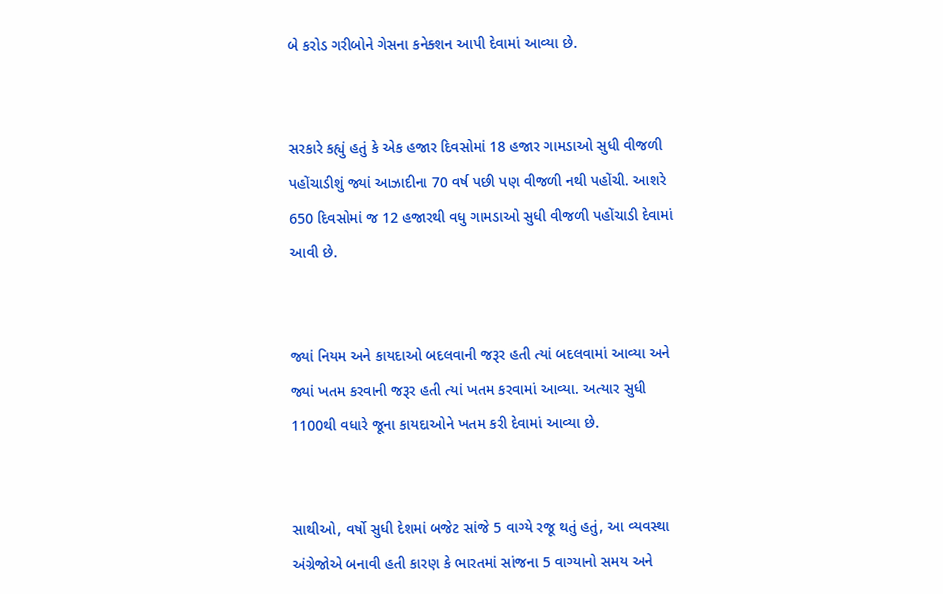બે કરોડ ગરીબોને ગેસના કનેક્શન આપી દેવામાં આવ્યા છે.


સરકારે કહ્યું હતું કે એક હજાર દિવસોમાં 18 હજાર ગામડાઓ સુધી વીજળી પહોંચાડીશું જ્યાં આઝાદીના 70 વર્ષ પછી પણ વીજળી નથી પહોંચી. આશરે 650 દિવસોમાં જ 12 હજારથી વધુ ગામડાઓ સુધી વીજળી પહોંચાડી દેવામાં આવી છે.


જ્યાં નિયમ અને કાયદાઓ બદલવાની જરૂર હતી ત્યાં બદલવામાં આવ્યા અને જ્યાં ખતમ કરવાની જરૂર હતી ત્યાં ખતમ કરવામાં આવ્યા. અત્યાર સુધી 1100થી વધારે જૂના કાયદાઓને ખતમ કરી દેવામાં આવ્યા છે.


સાથીઓ, વર્ષો સુધી દેશમાં બજેટ સાંજે 5 વાગ્યે રજૂ થતું હતું, આ વ્યવસ્થા અંગ્રેજોએ બનાવી હતી કારણ કે ભારતમાં સાંજના 5 વાગ્યાનો સમય અને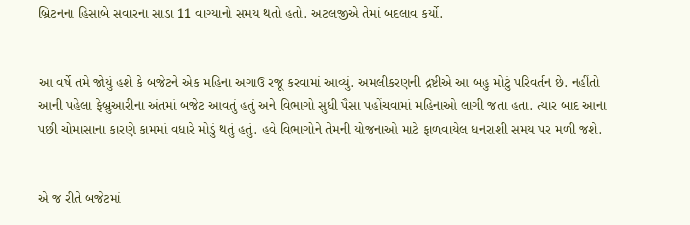બ્રિટનના હિસાબે સવારના સાડા 11 વાગ્યાનો સમય થતો હતો. અટલજીએ તેમાં બદલાવ કર્યો.


આ વર્ષે તમે જોયું હશે કે બજેટને એક મહિના અગાઉ રજૂ કરવામાં આવ્યું. અમલીકરણની દ્રષ્ટીએ આ બહુ મોટું પરિવર્તન છે. નહીંતો આની પહેલા ફેબ્રુઆરીના અંતમાં બજેટ આવતું હતું અને વિભાગો સુધી પૈસા પહોંચવામાં મહિનાઓ લાગી જતા હતા. ત્યાર બાદ આના પછી ચોમાસાના કારણે કામમાં વધારે મોડું થતું હતું. હવે વિભાગોને તેમની યોજનાઓ માટે ફાળવાયેલ ધનરાશી સમય પર મળી જશે.


એ જ રીતે બજેટમાં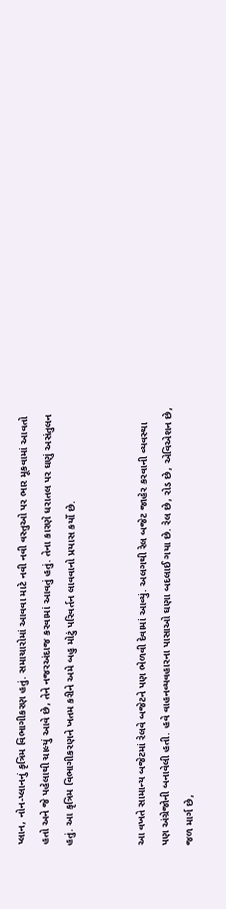પ્લાન, નોન-પ્લાનનું કૃત્રિમ વિભાગીકરણ હતું. સમાચારોમાં આવવા માટે નવી નવી વસ્તુઓ પર ભાર મૂકવામાં આવતો હતો અને જે પહેલાથી ચાલ્યું આવે છે, તેને નજરઅંદાજ કરવામાં આવતું હતું. તેના કારણે ધરાતલ પર ઘણું અસંતુલન હતું. આ કૃત્રિમ વિભાગીકરણને ખતમ કરીને અમે બહુ મોટું પરિવર્તન લાવવાનો પ્રયાસ કર્યો છે.


આ વખતે સામાન્ય બજેટમાં રેલવે બજેટને પણ ભેળવી દેવામાં આવ્યું. અલગથી રેલ બજેટ જાહેર કરવાની વ્યવસ્થા પણ અંગ્રેજોની બનાવેલી હતી. હવે વાહનવ્યવહારના પાસાઓ ઘણા બદલાઈ ગયા છે. રેલ છે, રોડ છે, એવિએશન છે, જળ માર્ગ છે,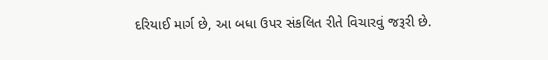દરિયાઈ માર્ગ છે, આ બધા ઉપર સંકલિત રીતે વિચારવું જરૂરી છે.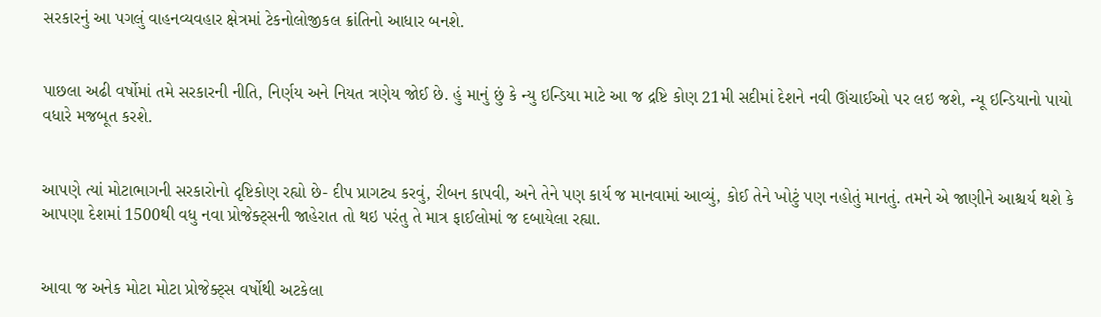સરકારનું આ પગલું વાહનવ્યવહાર ક્ષેત્રમાં ટેકનોલોજીકલ ક્રાંતિનો આધાર બનશે.


પાછલા અઢી વર્ષોમાં તમે સરકારની નીતિ, નિર્ણય અને નિયત ત્રણેય જોઈ છે. હું માનું છું કે ન્યુ ઇન્ડિયા માટે આ જ દ્રષ્ટિ કોણ 21મી સદીમાં દેશને નવી ઊંચાઈઓ પર લઇ જશે, ન્યૂ ઇન્ડિયાનો પાયો વધારે મજબૂત કરશે.


આપણે ત્યાં મોટાભાગની સરકારોનો દૃષ્ટિકોણ રહ્યો છે- દીપ પ્રાગટ્ય કરવું, રીબન કાપવી, અને તેને પણ કાર્ય જ માનવામાં આવ્યું, કોઈ તેને ખોટું પણ નહોતું માનતું. તમને એ જાણીને આશ્ચર્ય થશે કે આપણા દેશમાં 1500થી વધુ નવા પ્રોજેક્ટ્સની જાહેરાત તો થઇ પરંતુ તે માત્ર ફાઈલોમાં જ દબાયેલા રહ્યા.


આવા જ અનેક મોટા મોટા પ્રોજેક્ટ્સ વર્ષોથી અટકેલા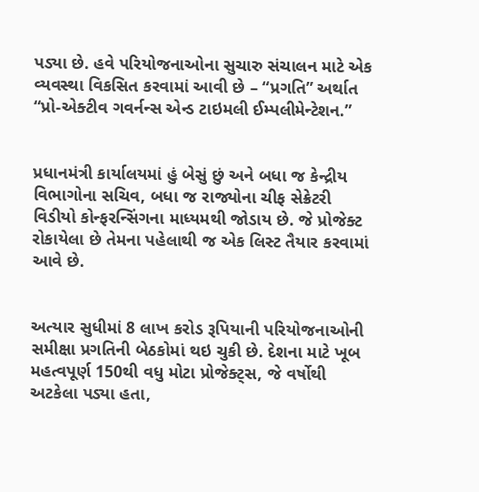પડ્યા છે. હવે પરિયોજનાઓના સુચારુ સંચાલન માટે એક વ્યવસ્થા વિકસિત કરવામાં આવી છે – “પ્રગતિ” અર્થાત “પ્રો-એક્ટીવ ગવર્નન્સ એન્ડ ટાઇમલી ઈમ્પલીમેન્ટેશન.”


પ્રધાનમંત્રી કાર્યાલયમાં હું બેસું છું અને બધા જ કેન્દ્રીય વિભાગોના સચિવ, બધા જ રાજ્યોના ચીફ સેક્રેટરી વિડીયો કોન્ફરન્સિંગના માધ્યમથી જોડાય છે. જે પ્રોજેક્ટ રોકાયેલા છે તેમના પહેલાથી જ એક લિસ્ટ તૈયાર કરવામાં આવે છે.


અત્યાર સુધીમાં 8 લાખ કરોડ રૂપિયાની પરિયોજનાઓની સમીક્ષા પ્રગતિની બેઠકોમાં થઇ ચુકી છે. દેશના માટે ખૂબ મહત્વપૂર્ણ 150થી વધુ મોટા પ્રોજેક્ટ્સ, જે વર્ષોથી અટકેલા પડ્યા હતા,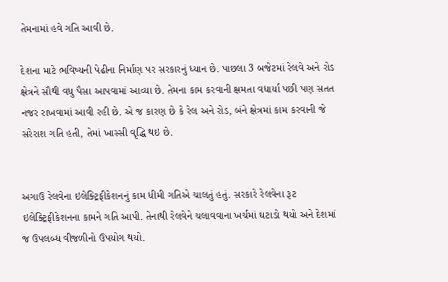તેમનામાં હવે ગતિ આવી છે.

દેશના માટે ભવિષ્યની પેઢીના નિર્માણ પર સરકારનું ધ્યાન છે. પાછલા 3 બજેટમાં રેલવે અને રોડ ક્ષેત્રને સૌથી વધુ પૈસા આપવામાં આવ્યા છે. તેમના કામ કરવાની ક્ષમતા વધાર્યા પછી પણ સતત નજર રાખવામાં આવી રહી છે. એ જ કારણ છે કે રેલ અને રોડ, બંને ક્ષેત્રમાં કામ કરવાની જે સરેરાશ ગતિ હતી, તેમાં ખાસ્સી વૃદ્ધિ થઇ છે.


અગાઉ રેલવેના ઇલેક્ટ્રિફીકેશનનું કામ ધીમી ગતિએ ચાલતું હતું. સરકારે રેલવેના રૂટ ઇલેક્ટ્રિફીકેશનના કામને ગતિ આપી. તેનાથી રેલવેને ચલાવવાના ખર્ચમાં ઘટાડો થયો અને દેશમાં જ ઉપલબ્ધ વીજળીનો ઉપયોગ થયો.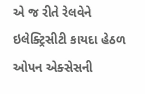એ જ રીતે રેલવેને ઇલેક્ટ્રિસીટી કાયદા હેઠળ ઓપન એક્સેસની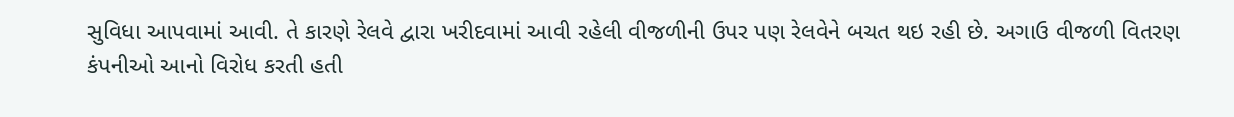સુવિધા આપવામાં આવી. તે કારણે રેલવે દ્વારા ખરીદવામાં આવી રહેલી વીજળીની ઉપર પણ રેલવેને બચત થઇ રહી છે. અગાઉ વીજળી વિતરણ કંપનીઓ આનો વિરોધ કરતી હતી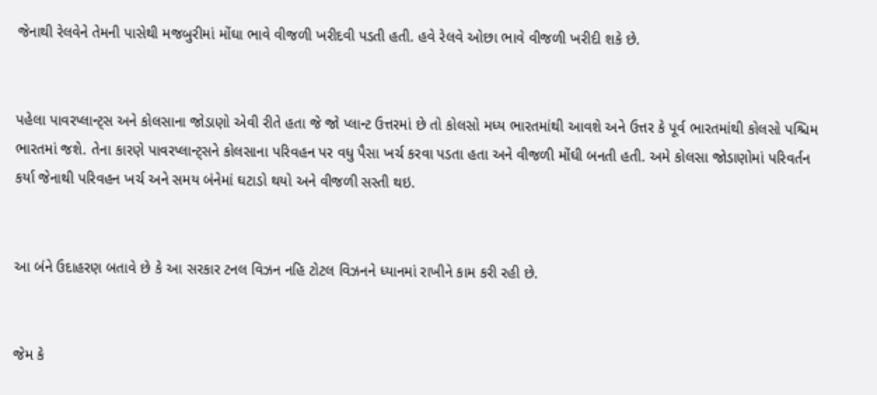જેનાથી રેલવેને તેમની પાસેથી મજબુરીમાં મોંઘા ભાવે વીજળી ખરીદવી પડતી હતી. હવે રેલવે ઓછા ભાવે વીજળી ખરીદી શકે છે.


પહેલા પાવરપ્લાન્ટ્સ અને કોલસાના જોડાણો એવી રીતે હતા જે જો પ્લાન્ટ ઉત્તરમાં છે તો કોલસો મધ્ય ભારતમાંથી આવશે અને ઉત્તર કે પૂર્વ ભારતમાંથી કોલસો પશ્ચિમ ભારતમાં જશે. તેના કારણે પાવરપ્લાન્ટ્સને કોલસાના પરિવહન પર વધુ પૈસા ખર્ચ કરવા પડતા હતા અને વીજળી મોંઘી બનતી હતી. અમે કોલસા જોડાણોમાં પરિવર્તન કર્યા જેનાથી પરિવહન ખર્ચ અને સમય બંનેમાં ઘટાડો થયો અને વીજળી સસ્તી થઇ.


આ બંને ઉદાહરણ બતાવે છે કે આ સરકાર ટનલ વિઝન નહિ ટોટલ વિઝનને ધ્યાનમાં રાખીને કામ કરી રહી છે.


જેમ કે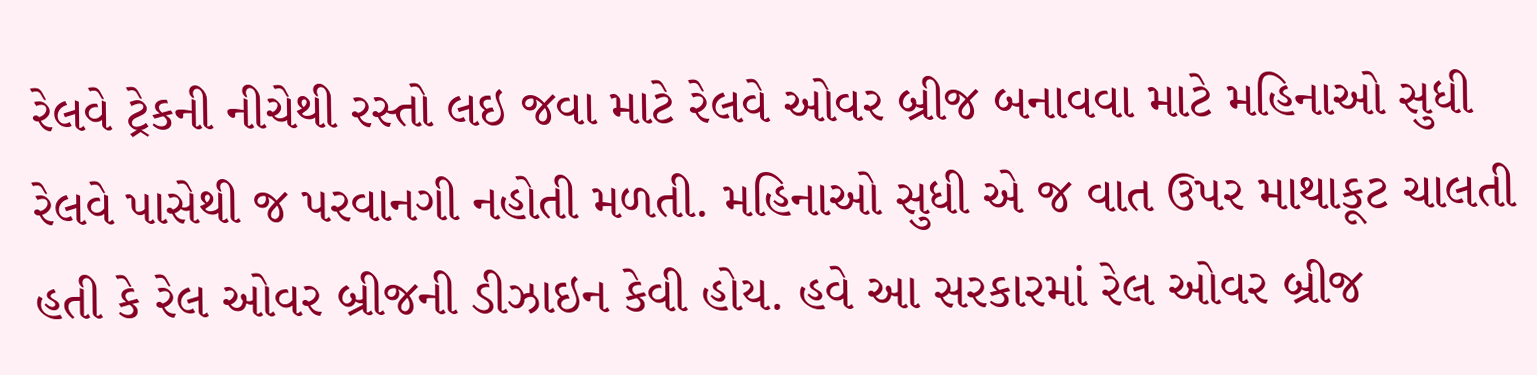રેલવે ટ્રેકની નીચેથી રસ્તો લઇ જવા માટે રેલવે ઓવર બ્રીજ બનાવવા માટે મહિનાઓ સુધી રેલવે પાસેથી જ પરવાનગી નહોતી મળતી. મહિનાઓ સુધી એ જ વાત ઉપર માથાકૂટ ચાલતી હતી કે રેલ ઓવર બ્રીજની ડીઝાઇન કેવી હોય. હવે આ સરકારમાં રેલ ઓવર બ્રીજ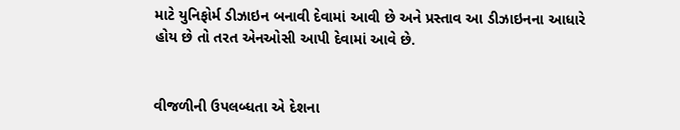માટે યુનિફોર્મ ડીઝાઇન બનાવી દેવામાં આવી છે અને પ્રસ્તાવ આ ડીઝાઇનના આધારે હોય છે તો તરત એનઓસી આપી દેવામાં આવે છે.


વીજળીની ઉપલબ્ધતા એ દેશના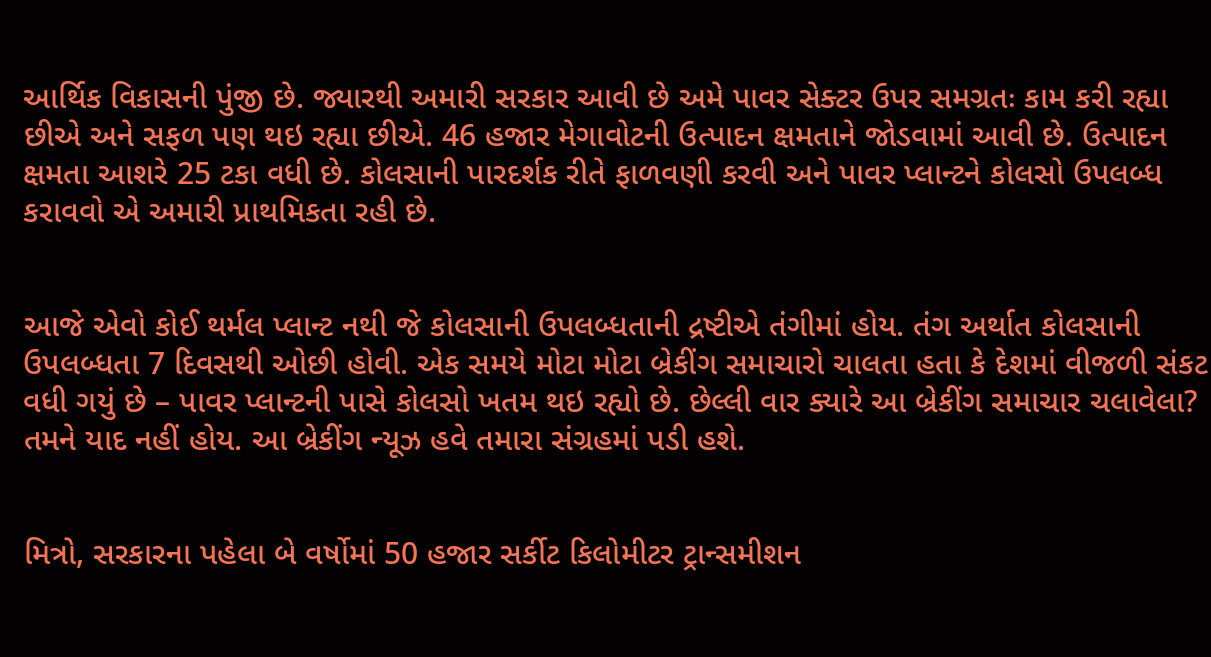આર્થિક વિકાસની પુંજી છે. જ્યારથી અમારી સરકાર આવી છે અમે પાવર સેક્ટર ઉપર સમગ્રતઃ કામ કરી રહ્યા છીએ અને સફળ પણ થઇ રહ્યા છીએ. 46 હજાર મેગાવોટની ઉત્પાદન ક્ષમતાને જોડવામાં આવી છે. ઉત્પાદન ક્ષમતા આશરે 25 ટકા વધી છે. કોલસાની પારદર્શક રીતે ફાળવણી કરવી અને પાવર પ્લાન્ટને કોલસો ઉપલબ્ધ કરાવવો એ અમારી પ્રાથમિકતા રહી છે.


આજે એવો કોઈ થર્મલ પ્લાન્ટ નથી જે કોલસાની ઉપલબ્ધતાની દ્રષ્ટીએ તંગીમાં હોય. તંગ અર્થાત કોલસાની ઉપલબ્ધતા 7 દિવસથી ઓછી હોવી. એક સમયે મોટા મોટા બ્રેકીંગ સમાચારો ચાલતા હતા કે દેશમાં વીજળી સંકટ વધી ગયું છે – પાવર પ્લાન્ટની પાસે કોલસો ખતમ થઇ રહ્યો છે. છેલ્લી વાર ક્યારે આ બ્રેકીંગ સમાચાર ચલાવેલા? તમને યાદ નહીં હોય. આ બ્રેકીંગ ન્યૂઝ હવે તમારા સંગ્રહમાં પડી હશે.


મિત્રો, સરકારના પહેલા બે વર્ષોમાં 50 હજાર સર્કીટ કિલોમીટર ટ્રાન્સમીશન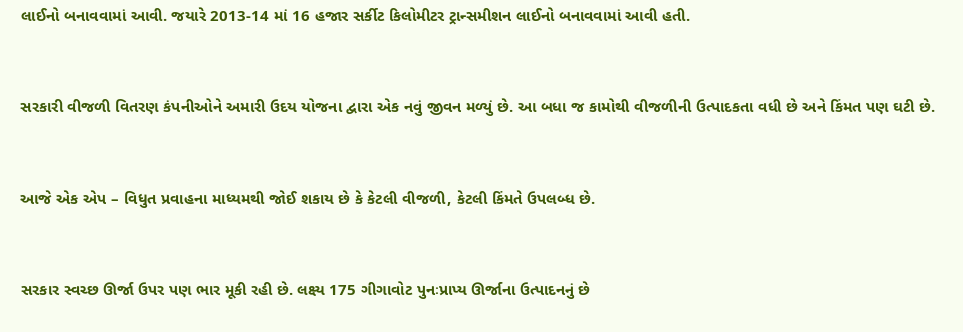લાઈનો બનાવવામાં આવી. જયારે 2013-14 માં 16 હજાર સર્કીટ કિલોમીટર ટ્રાન્સમીશન લાઈનો બનાવવામાં આવી હતી.


સરકારી વીજળી વિતરણ કંપનીઓને અમારી ઉદય યોજના દ્વારા એક નવું જીવન મળ્યું છે. આ બધા જ કામોથી વીજળીની ઉત્પાદકતા વધી છે અને કિંમત પણ ઘટી છે.


આજે એક એપ – વિધુત પ્રવાહના માધ્યમથી જોઈ શકાય છે કે કેટલી વીજળી, કેટલી કિંમતે ઉપલબ્ધ છે.


સરકાર સ્વચ્છ ઊર્જા ઉપર પણ ભાર મૂકી રહી છે. લક્ષ્ય 175 ગીગાવોટ પુનઃપ્રાપ્ય ઊર્જાના ઉત્પાદનનું છે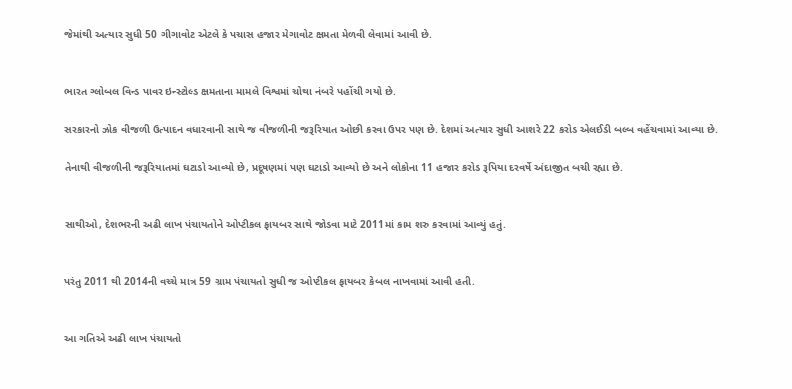જેમાંથી અત્યાર સુધી 50 ગીગાવોટ એટલે કે પચાસ હજાર મેગાવોટ ક્ષમતા મેળવી લેવામાં આવી છે.


ભારત ગ્લોબલ વિન્ડ પાવર ઇન્સ્ટોલ્ડ ક્ષમતાના મામલે વિશ્વમાં ચોથા નંબરે પહોંચી ગયો છે.

સરકારનો ઝોક વીજળી ઉત્પાદન વધારવાની સાથે જ વીજળીની જરૂરિયાત ઓછી કરવા ઉપર પણ છે. દેશમાં અત્યાર સુધી આશરે 22 કરોડ એલઈડી બલ્બ વહેંચવામાં આવ્યા છે.

તેનાથી વીજળીની જરૂરિયાતમાં ઘટાડો આવ્યો છે, પ્રદૂષણમાં પણ ઘટાડો આવ્યો છે અને લોકોના 11 હજાર કરોડ રૂપિયા દરવર્ષે અંદાજીત બચી રહ્યા છે.


સાથીઓ, દેશભરની અઢી લાખ પંચાયતોને ઓપ્ટીકલ ફાયબર સાથે જોડવા માટે 2011માં કામ શરુ કરવામાં આવ્યું હતું.


પરંતુ 2011 થી 2014ની વચ્ચે માત્ર 59 ગ્રામ પંચાયતો સુધી જ ઓપ્ટીકલ ફાયબર કેબલ નાખવામાં આવી હતી.


આ ગતિએ અઢી લાખ પંચાયતો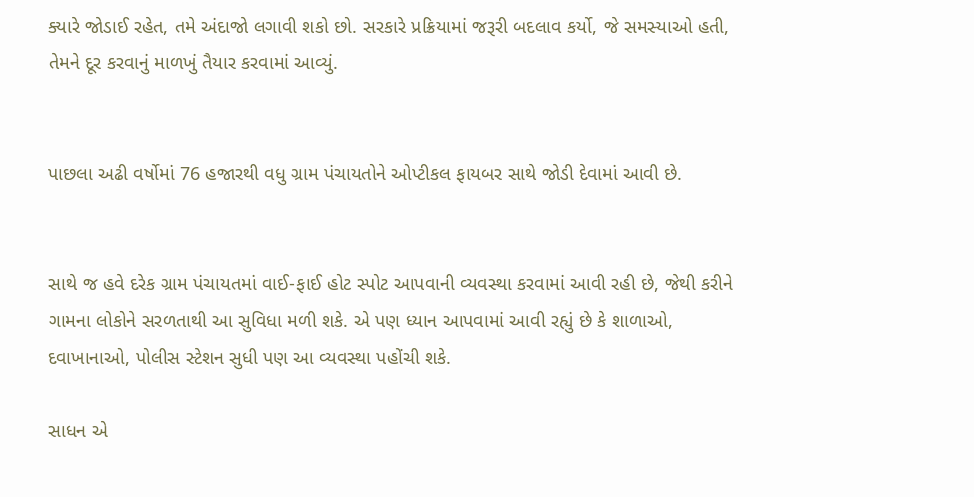ક્યારે જોડાઈ રહેત, તમે અંદાજો લગાવી શકો છો. સરકારે પ્રક્રિયામાં જરૂરી બદલાવ કર્યો, જે સમસ્યાઓ હતી, તેમને દૂર કરવાનું માળખું તૈયાર કરવામાં આવ્યું.


પાછલા અઢી વર્ષોમાં 76 હજારથી વધુ ગ્રામ પંચાયતોને ઓપ્ટીકલ ફાયબર સાથે જોડી દેવામાં આવી છે.


સાથે જ હવે દરેક ગ્રામ પંચાયતમાં વાઈ-ફાઈ હોટ સ્પોટ આપવાની વ્યવસ્થા કરવામાં આવી રહી છે, જેથી કરીને ગામના લોકોને સરળતાથી આ સુવિધા મળી શકે. એ પણ ધ્યાન આપવામાં આવી રહ્યું છે કે શાળાઓ, દવાખાનાઓ, પોલીસ સ્ટેશન સુધી પણ આ વ્યવસ્થા પહોંચી શકે.

સાધન એ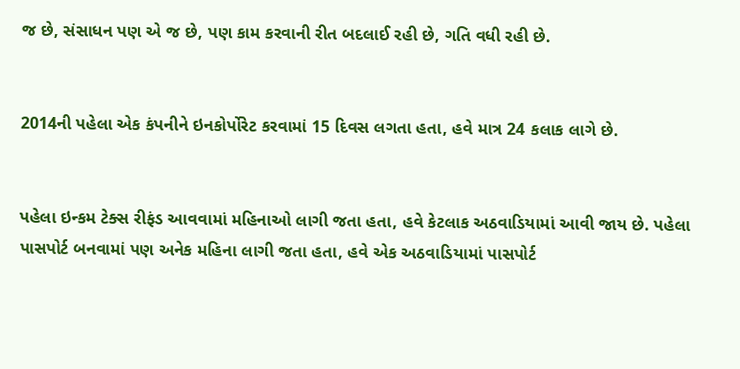જ છે, સંસાધન પણ એ જ છે, પણ કામ કરવાની રીત બદલાઈ રહી છે, ગતિ વધી રહી છે.


2014ની પહેલા એક કંપનીને ઇનકોર્પોરેટ કરવામાં 15 દિવસ લગતા હતા, હવે માત્ર 24 કલાક લાગે છે.


પહેલા ઇન્કમ ટેક્સ રીફંડ આવવામાં મહિનાઓ લાગી જતા હતા, હવે કેટલાક અઠવાડિયામાં આવી જાય છે. પહેલા પાસપોર્ટ બનવામાં પણ અનેક મહિના લાગી જતા હતા, હવે એક અઠવાડિયામાં પાસપોર્ટ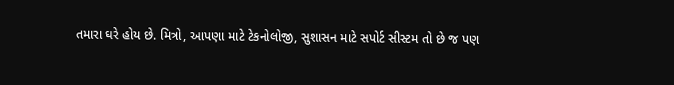તમારા ઘરે હોય છે. મિત્રો, આપણા માટે ટેકનોલોજી, સુશાસન માટે સપોર્ટ સીસ્ટમ તો છે જ પણ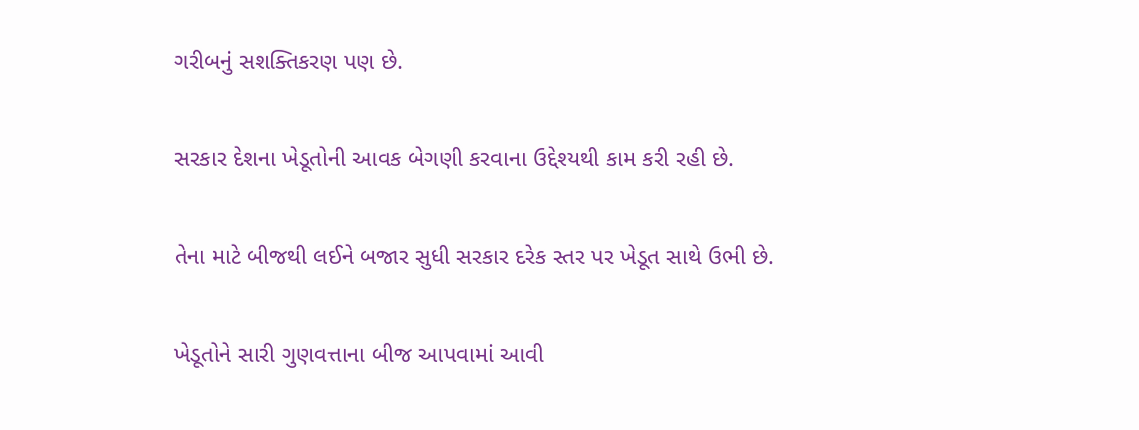ગરીબનું સશક્તિકરણ પણ છે.


સરકાર દેશના ખેડૂતોની આવક બેગણી કરવાના ઉદ્દેશ્યથી કામ કરી રહી છે.


તેના માટે બીજથી લઈને બજાર સુધી સરકાર દરેક સ્તર પર ખેડૂત સાથે ઉભી છે.


ખેડૂતોને સારી ગુણવત્તાના બીજ આપવામાં આવી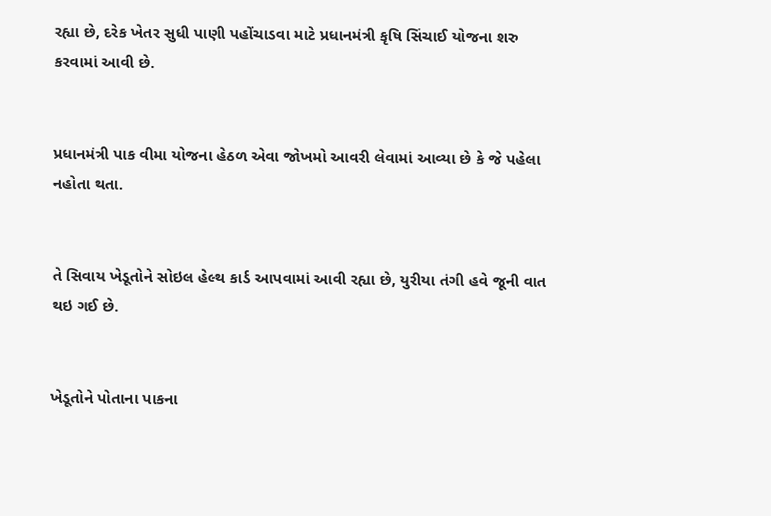રહ્યા છે, દરેક ખેતર સુધી પાણી પહોંચાડવા માટે પ્રધાનમંત્રી કૃષિ સિંચાઈ યોજના શરુ કરવામાં આવી છે.


પ્રધાનમંત્રી પાક વીમા યોજના હેઠળ એવા જોખમો આવરી લેવામાં આવ્યા છે કે જે પહેલા નહોતા થતા.


તે સિવાય ખેડૂતોને સોઇલ હેલ્થ કાર્ડ આપવામાં આવી રહ્યા છે, યુરીયા તંગી હવે જૂની વાત થઇ ગઈ છે.


ખેડૂતોને પોતાના પાકના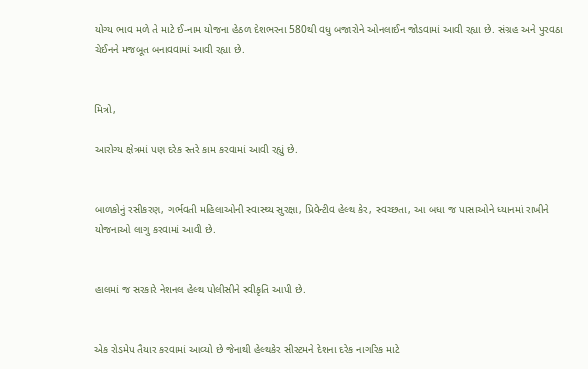યોગ્ય ભાવ મળે તે માટે ઈ-નામ યોજના હેઠળ દેશભરના 580થી વધુ બજારોને ઓનલાઈન જોડવામાં આવી રહ્યા છે. સંગ્રહ અને પુરવઠા ચેઈનને મજબૂત બનાવવામાં આવી રહ્યા છે.


મિત્રો,

આરોગ્ય ક્ષેત્રમાં પણ દરેક સ્તરે કામ કરવામાં આવી રહ્યું છે.


બાળકોનું રસીકરણ, ગર્ભવતી મહિલાઓની સ્વાસ્થ્ય સુરક્ષા, પ્રિવેન્ટીવ હેલ્થ કેર, સ્વચ્છતા, આ બધા જ પાસાઓને ધ્યાનમાં રાખીને યોજનાઓ લાગુ કરવામાં આવી છે.


હાલમાં જ સરકારે નેશનલ હેલ્થ પોલીસીને સ્વીકૃતિ આપી છે.


એક રોડમેપ તૈયાર કરવામાં આવ્યો છે જેનાથી હેલ્થકેર સીસ્ટમને દેશના દરેક નાગરિક માટે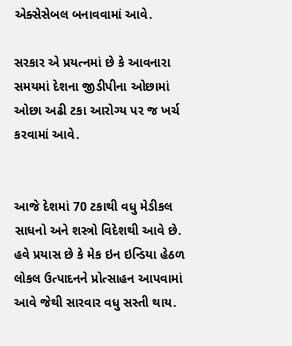એક્સેસેબલ બનાવવામાં આવે.

સરકાર એ પ્રયત્નમાં છે કે આવનારા સમયમાં દેશના જીડીપીના ઓછામાં ઓછા અઢી ટકા આરોગ્ય પર જ ખર્ચ કરવામાં આવે.


આજે દેશમાં 70 ટકાથી વધુ મેડીકલ સાધનો અને શસ્ત્રો વિદેશથી આવે છે. હવે પ્રયાસ છે કે મેક ઇન ઇન્ડિયા હેઠળ લોકલ ઉત્પાદનને પ્રોત્સાહન આપવામાં આવે જેથી સારવાર વધુ સસ્તી થાય.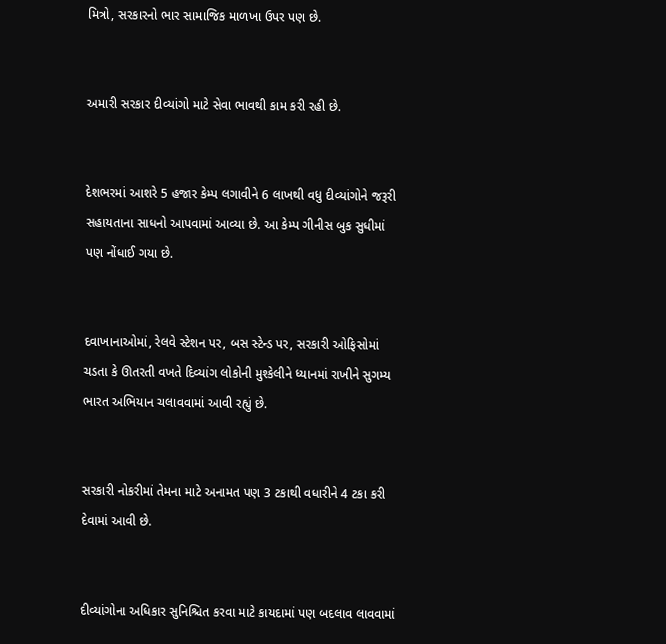મિત્રો, સરકારનો ભાર સામાજિક માળખા ઉપર પણ છે.


અમારી સરકાર દીવ્યાંગો માટે સેવા ભાવથી કામ કરી રહી છે.


દેશભરમાં આશરે 5 હજાર કેમ્પ લગાવીને 6 લાખથી વધુ દીવ્યાંગોને જરૂરી સહાયતાના સાધનો આપવામાં આવ્યા છે. આ કેમ્પ ગીનીસ બુક સુધીમાં પણ નોંધાઈ ગયા છે.


દવાખાનાઓમાં, રેલવે સ્ટેશન પર, બસ સ્ટેન્ડ પર, સરકારી ઓફિસોમાં ચડતા કે ઊતરતી વખતે દિવ્યાંગ લોકોની મુશ્કેલીને ધ્યાનમાં રાખીને સુગમ્ય ભારત અભિયાન ચલાવવામાં આવી રહ્યું છે.


સરકારી નોકરીમાં તેમના માટે અનામત પણ 3 ટકાથી વધારીને 4 ટકા કરી દેવામાં આવી છે.


દીવ્યાંગોના અધિકાર સુનિશ્ચિત કરવા માટે કાયદામાં પણ બદલાવ લાવવામાં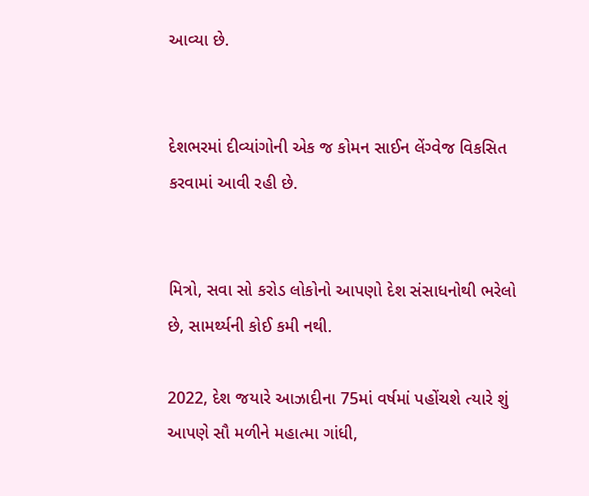આવ્યા છે.


દેશભરમાં દીવ્યાંગોની એક જ કોમન સાઈન લેંગ્વેજ વિકસિત કરવામાં આવી રહી છે.


મિત્રો, સવા સો કરોડ લોકોનો આપણો દેશ સંસાધનોથી ભરેલો છે, સામર્થ્યની કોઈ કમી નથી.

2022, દેશ જયારે આઝાદીના 75માં વર્ષમાં પહોંચશે ત્યારે શું આપણે સૌ મળીને મહાત્મા ગાંધી,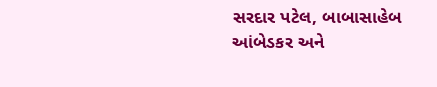સરદાર પટેલ, બાબાસાહેબ આંબેડકર અને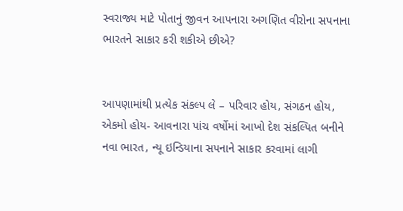સ્વરાજ્ય માટે પોતાનું જીવન આપનારા અગણિત વીરોના સપનાના ભારતને સાકાર કરી શકીએ છીએ?


આપણામાંથી પ્રત્યેક સંકલ્પ લે – પરિવાર હોય, સંગઠન હોય, એકમો હોય- આવનારા પાંચ વર્ષોમાં આખો દેશ સંકલ્પિત બનીને નવા ભારત, ન્યૂ ઇન્ડિયાના સપનાને સાકાર કરવામાં લાગી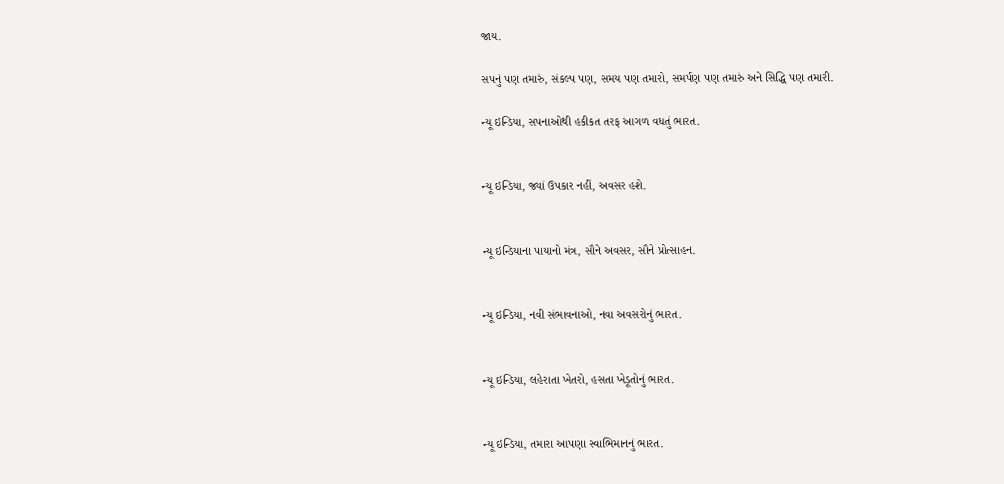જાય.

સપનું પણ તમારું, સંકલ્પ પણ, સમય પણ તમારો, સમર્પણ પણ તમારું અને સિદ્ધિ પણ તમારી.

ન્યૂ ઇન્ડિયા, સપનાઓથી હકીકત તરફ આગળ વધતું ભારત.


ન્યૂ ઇન્ડિયા, જ્યાં ઉપકાર નહીં, અવસર હશે.


ન્યૂ ઇન્ડિયાના પાયાનો મંત્ર, સૌને અવસર, સૌને પ્રોત્સાહન.


ન્યૂ ઇન્ડિયા, નવી સંભાવનાઓ, નવા અવસરોનું ભારત.


ન્યૂ ઇન્ડિયા, લહેરાતા ખેતરો, હસતા ખેડૂતોનું ભારત.


ન્યૂ ઇન્ડિયા, તમારા આપણા સ્વાભિમાનનું ભારત.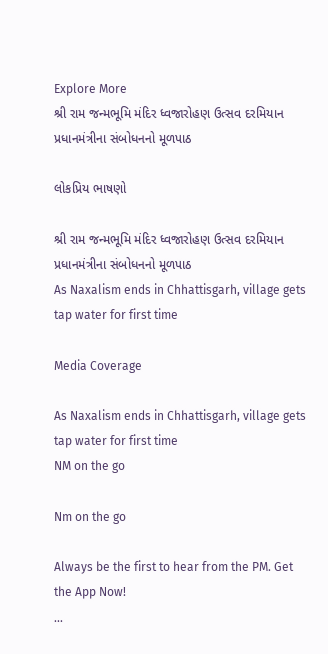Explore More
શ્રી રામ જન્મભૂમિ મંદિર ધ્વજારોહણ ઉત્સવ દરમિયાન પ્રધાનમંત્રીના સંબોધનનો મૂળપાઠ

લોકપ્રિય ભાષણો

શ્રી રામ જન્મભૂમિ મંદિર ધ્વજારોહણ ઉત્સવ દરમિયાન પ્રધાનમંત્રીના સંબોધનનો મૂળપાઠ
As Naxalism ends in Chhattisgarh, village gets tap water for first time

Media Coverage

As Naxalism ends in Chhattisgarh, village gets tap water for first time
NM on the go

Nm on the go

Always be the first to hear from the PM. Get the App Now!
...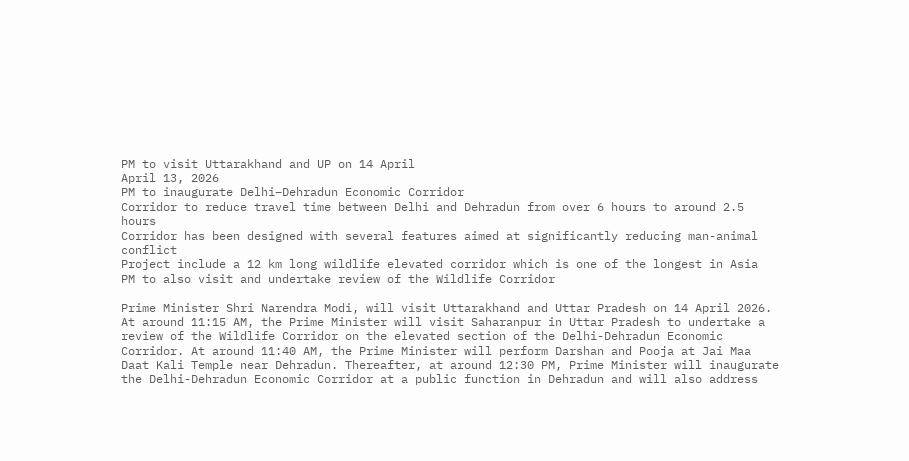PM to visit Uttarakhand and UP on 14 April
April 13, 2026
PM to inaugurate Delhi–Dehradun Economic Corridor
Corridor to reduce travel time between Delhi and Dehradun from over 6 hours to around 2.5 hours
Corridor has been designed with several features aimed at significantly reducing man-animal conflict
Project include a 12 km long wildlife elevated corridor which is one of the longest in Asia
PM to also visit and undertake review of the Wildlife Corridor

Prime Minister Shri Narendra Modi, will visit Uttarakhand and Uttar Pradesh on 14 April 2026. At around 11:15 AM, the Prime Minister will visit Saharanpur in Uttar Pradesh to undertake a review of the Wildlife Corridor on the elevated section of the Delhi-Dehradun Economic Corridor. At around 11:40 AM, the Prime Minister will perform Darshan and Pooja at Jai Maa Daat Kali Temple near Dehradun. Thereafter, at around 12:30 PM, Prime Minister will inaugurate the Delhi-Dehradun Economic Corridor at a public function in Dehradun and will also address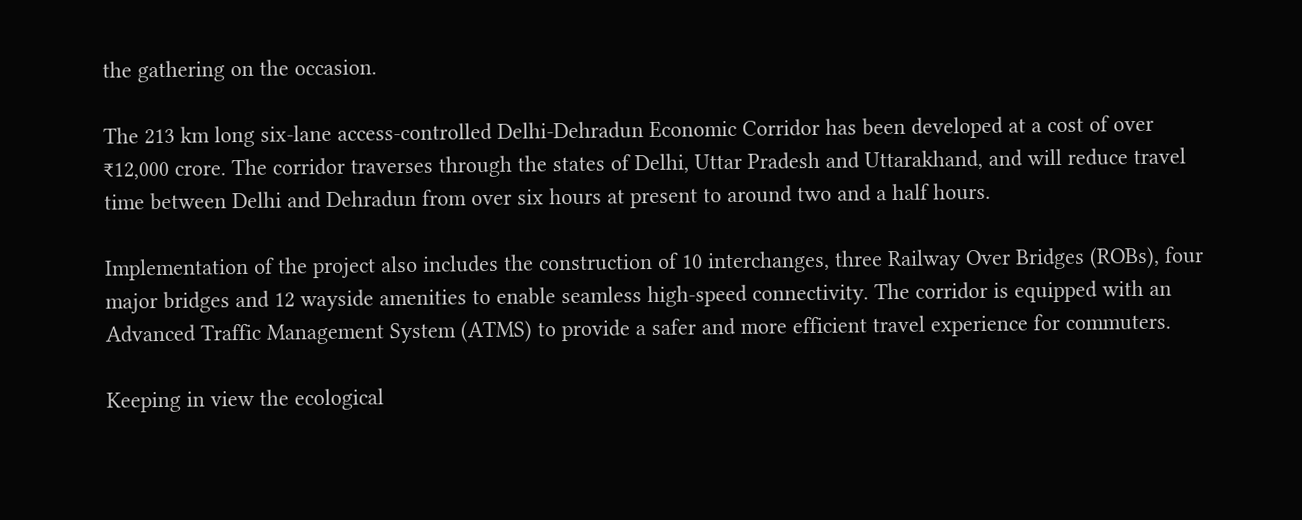the gathering on the occasion.

The 213 km long six-lane access-controlled Delhi-Dehradun Economic Corridor has been developed at a cost of over ₹12,000 crore. The corridor traverses through the states of Delhi, Uttar Pradesh and Uttarakhand, and will reduce travel time between Delhi and Dehradun from over six hours at present to around two and a half hours.

Implementation of the project also includes the construction of 10 interchanges, three Railway Over Bridges (ROBs), four major bridges and 12 wayside amenities to enable seamless high-speed connectivity. The corridor is equipped with an Advanced Traffic Management System (ATMS) to provide a safer and more efficient travel experience for commuters.

Keeping in view the ecological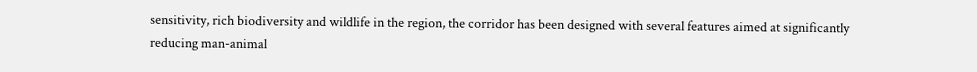sensitivity, rich biodiversity and wildlife in the region, the corridor has been designed with several features aimed at significantly reducing man-animal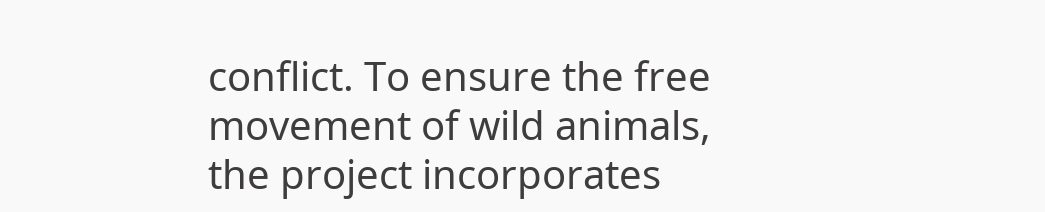conflict. To ensure the free movement of wild animals, the project incorporates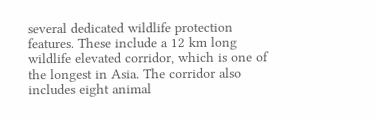several dedicated wildlife protection features. These include a 12 km long wildlife elevated corridor, which is one of the longest in Asia. The corridor also includes eight animal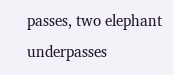passes, two elephant underpasses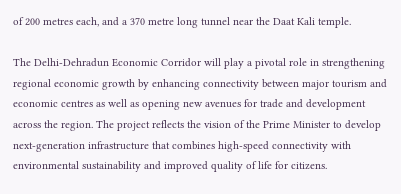of 200 metres each, and a 370 metre long tunnel near the Daat Kali temple.

The Delhi-Dehradun Economic Corridor will play a pivotal role in strengthening regional economic growth by enhancing connectivity between major tourism and economic centres as well as opening new avenues for trade and development across the region. The project reflects the vision of the Prime Minister to develop next-generation infrastructure that combines high-speed connectivity with environmental sustainability and improved quality of life for citizens.